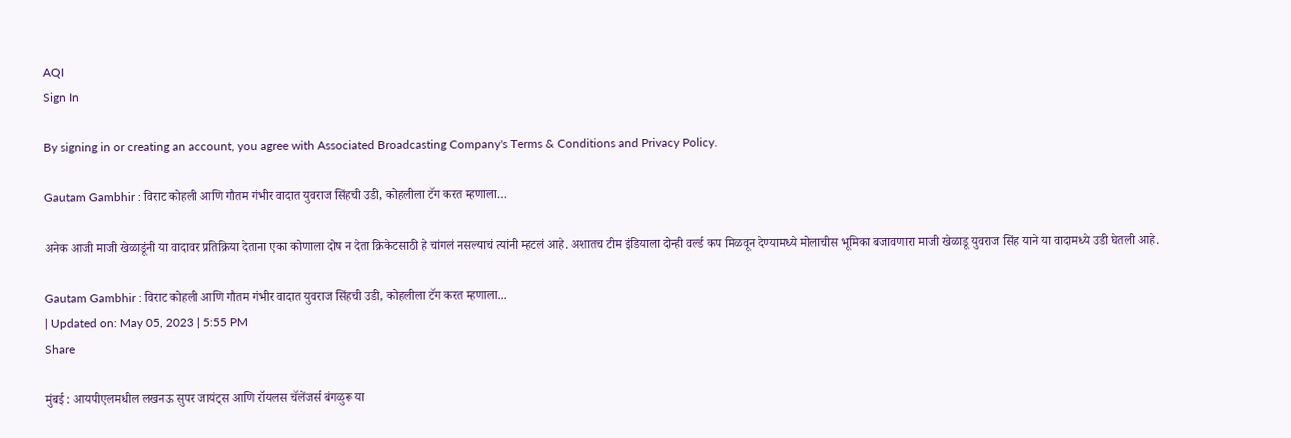AQI
Sign In

By signing in or creating an account, you agree with Associated Broadcasting Company's Terms & Conditions and Privacy Policy.

Gautam Gambhir : विराट कोहली आणि गौतम गंभीर वादात युवराज सिंहची उडी, कोहलीला टॅग करत म्हणाला…

अनेक आजी माजी खेळाडूंनी या वादावर प्रतिक्रिया देताना एका कोणाला दोष न देता क्रिकेटसाठी हे चांगलं नसल्याचं त्यांनी म्हटलं आहे. अशातच टीम इंडियाला दोन्ही वर्ल्ड कप मिळवून देण्यामध्ये मोलाचीस भूमिका बजावणारा माजी खेळाडू युवराज सिंह याने या वादामध्ये उडी घेतली आहे.

Gautam Gambhir : विराट कोहली आणि गौतम गंभीर वादात युवराज सिंहची उडी, कोहलीला टॅग करत म्हणाला...
| Updated on: May 05, 2023 | 5:55 PM
Share

मुंबई : आयपीएलमधील लखनऊ सुपर जायंट्स आणि रॉयलस चॅलेंजर्स बंगळुरू या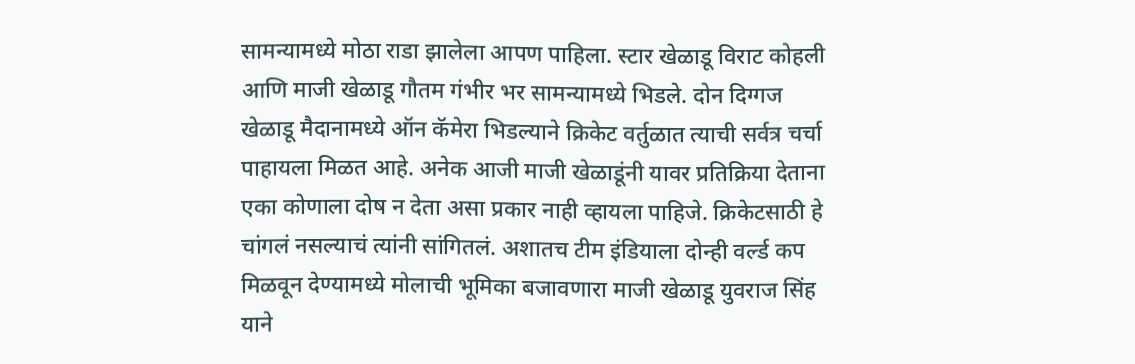सामन्यामध्ये मोठा राडा झालेला आपण पाहिला. स्टार खेळाडू विराट कोहली आणि माजी खेळाडू गौतम गंभीर भर सामन्यामध्ये भिडले. दोन दिग्गज खेळाडू मैदानामध्ये ऑन कॅमेरा भिडल्याने क्रिकेट वर्तुळात त्याची सर्वत्र चर्चा पाहायला मिळत आहे. अनेक आजी माजी खेळाडूंनी यावर प्रतिक्रिया देताना एका कोणाला दोष न देता असा प्रकार नाही व्हायला पाहिजे. क्रिकेटसाठी हे चांगलं नसल्याचं त्यांनी सांगितलं. अशातच टीम इंडियाला दोन्ही वर्ल्ड कप मिळवून देण्यामध्ये मोलाची भूमिका बजावणारा माजी खेळाडू युवराज सिंह याने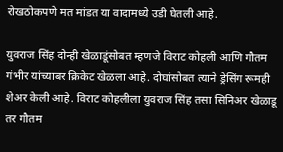रोखठोकपणे मत मांडत या वादामध्ये उडी घेतली आहे.

युवराज सिंह दोन्ही खेळाडूंसोबत म्हणजे विराट कोहली आणि गौतम गंभीर यांच्याबर क्रिकेट खेळला आहे. दोघांसोबत त्याने ड्रेसिंग रूमही शेअर केली आहे. विराट कोहलीला युवराज सिंह तसा सिनिअर खेळाडू तर गौतम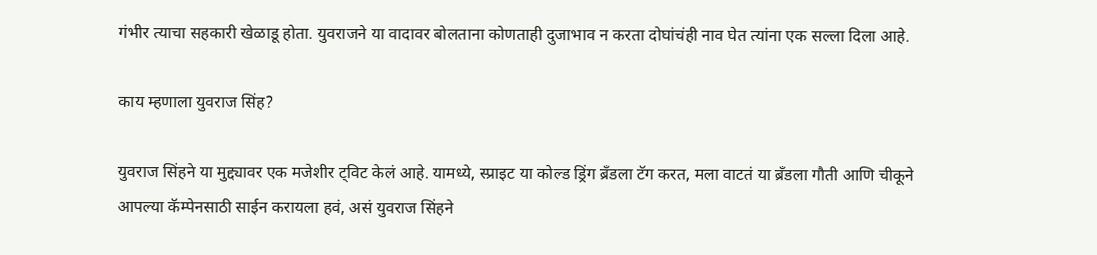गंभीर त्याचा सहकारी खेळाडू होता. युवराजने या वादावर बोलताना कोणताही दुजाभाव न करता दोघांचंही नाव घेत त्यांना एक सल्ला दिला आहे.

काय म्हणाला युवराज सिंह?

युवराज सिंहने या मुद्द्यावर एक मजेशीर ट्विट केलं आहे. यामध्ये, स्प्राइट या कोल्ड ड्रिंग ब्रँडला टॅग करत, मला वाटतं या ब्रँडला गौती आणि चीकूने आपल्या कॅम्पेनसाठी साईन करायला हवं, असं युवराज सिंहने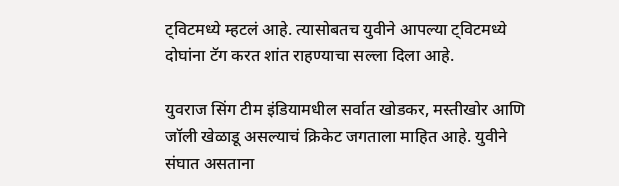ट्विटमध्ये म्हटलं आहे. त्यासोबतच युवीने आपल्या ट्विटमध्ये दोघांना टॅग करत शांत राहण्याचा सल्ला दिला आहे.

युवराज सिंग टीम इंडियामधील सर्वात खोडकर, मस्तीखोर आणि जॉली खेळाडू असल्याचं क्रिकेट जगताला माहित आहे. युवीने संघात असताना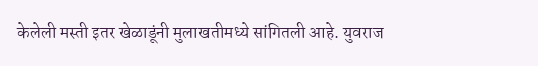केलेली मस्ती इतर खेळाडूंनी मुलाखतीमध्ये सांगितली आहे. युवराज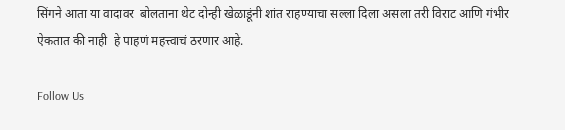सिंगने आता या वादावर  बोलताना थेट दोन्ही खेळाडूंनी शांत राहण्याचा सल्ला दिला असला तरी विराट आणि गंभीर ऐकतात की नाही  हे पाहणं महत्त्वाचं ठरणार आहे.

Follow Us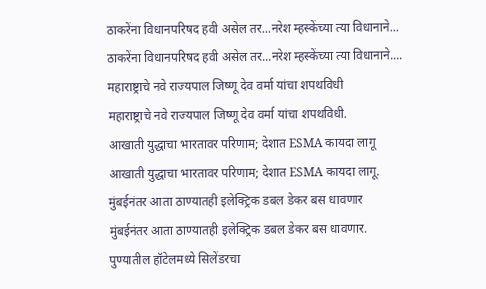ठाकरेंना विधानपरिषद हवी असेल तर...नरेश म्हस्केंच्या त्या विधानाने...
ठाकरेंना विधानपरिषद हवी असेल तर...नरेश म्हस्केंच्या त्या विधानाने....
महाराष्ट्राचे नवे राज्यपाल जिष्णू देव वर्मा यांचा शपथविधी
महाराष्ट्राचे नवे राज्यपाल जिष्णू देव वर्मा यांचा शपथविधी.
आखाती युद्धाचा भारतावर परिणाम; देशात ESMA कायदा लागू
आखाती युद्धाचा भारतावर परिणाम; देशात ESMA कायदा लागू.
मुंबईनंतर आता ठाण्यातही इलेक्ट्रिक डबल डेकर बस धावणार
मुंबईनंतर आता ठाण्यातही इलेक्ट्रिक डबल डेकर बस धावणार.
पुण्यातील हॉटेलमध्ये सिलेंडरचा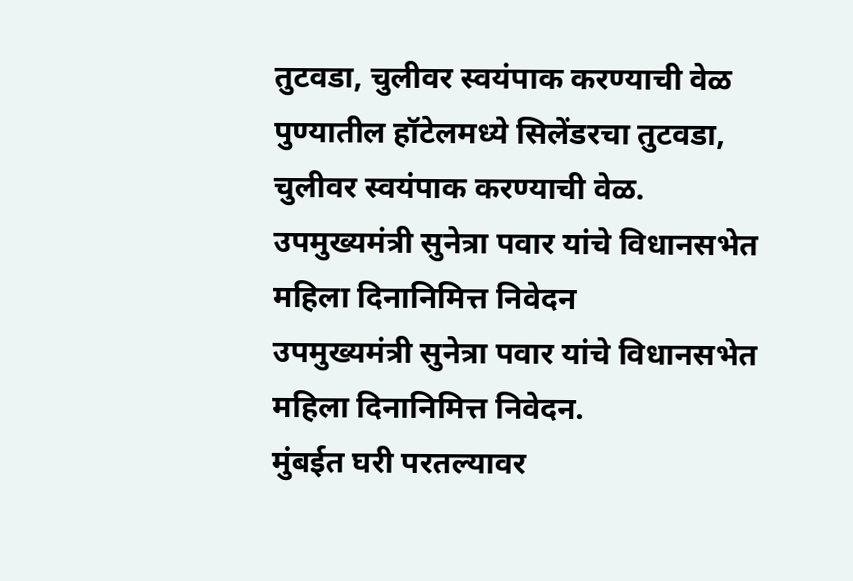तुटवडा, चुलीवर स्वयंपाक करण्याची वेळ
पुण्यातील हॉटेलमध्ये सिलेंडरचा तुटवडा, चुलीवर स्वयंपाक करण्याची वेळ.
उपमुख्यमंत्री सुनेत्रा पवार यांचे विधानसभेत महिला दिनानिमित्त निवेदन
उपमुख्यमंत्री सुनेत्रा पवार यांचे विधानसभेत महिला दिनानिमित्त निवेदन.
मुंबईत घरी परतल्यावर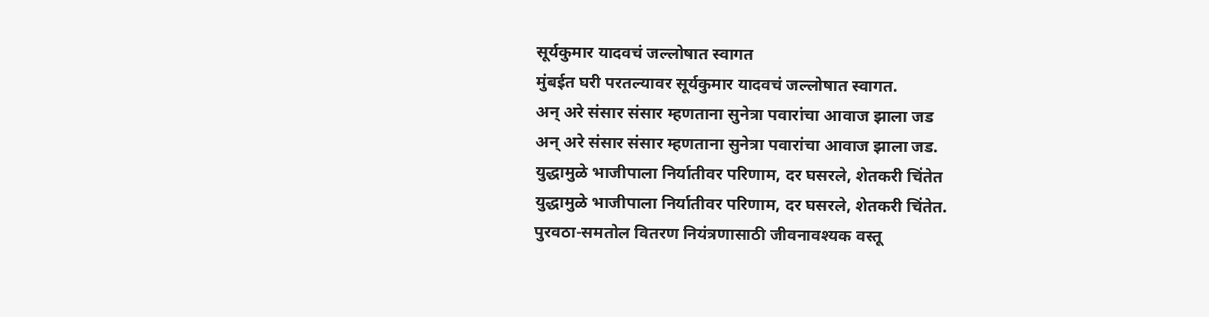सूर्यकुमार यादवचं जल्लोषात स्वागत
मुंबईत घरी परतल्यावर सूर्यकुमार यादवचं जल्लोषात स्वागत.
अन् अरे संसार संसार म्हणताना सुनेत्रा पवारांचा आवाज झाला जड
अन् अरे संसार संसार म्हणताना सुनेत्रा पवारांचा आवाज झाला जड.
युद्धामुळे भाजीपाला निर्यातीवर परिणाम, दर घसरले, शेतकरी चिंतेत
युद्धामुळे भाजीपाला निर्यातीवर परिणाम, दर घसरले, शेतकरी चिंतेत.
पुरवठा-समतोल वितरण नियंत्रणासाठी जीवनावश्यक वस्तू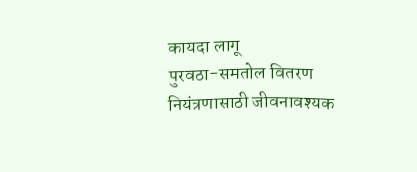कायदा लागू
पुरवठा-समतोल वितरण नियंत्रणासाठी जीवनावश्यक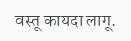वस्तू कायदा लागू.